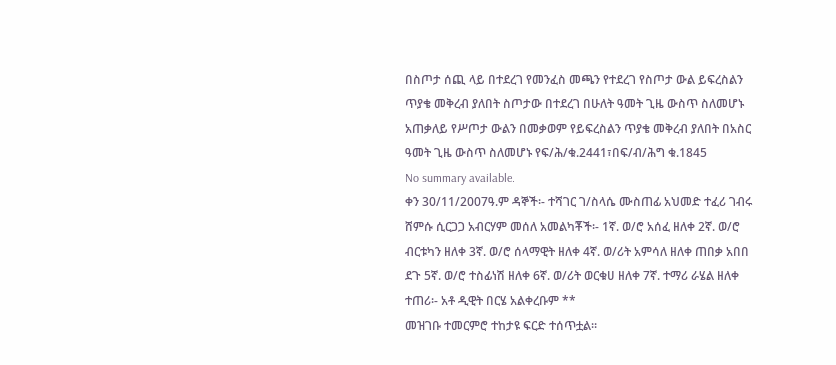በስጦታ ሰጪ ላይ በተደረገ የመንፈስ መጫን የተደረገ የስጦታ ውል ይፍረስልን ጥያቄ መቅረብ ያለበት ስጦታው በተደረገ በሁለት ዓመት ጊዜ ውስጥ ስለመሆኑ አጠቃለይ የሥጦታ ውልን በመቃወም የይፍረስልን ጥያቄ መቅረብ ያለበት በአስር ዓመት ጊዜ ውስጥ ስለመሆኑ የፍ/ሕ/ቁ.2441፣በፍ/ብ/ሕግ ቁ.1845
No summary available.
ቀን 30/11/2007ዓ.ም ዳኞች፡- ተሻገር ገ/ስላሴ ሙስጠፊ አህመድ ተፈሪ ገብሩ ሸምሱ ሲርጋጋ አብርሃም መሰለ አመልካቾች፡- 1ኛ. ወ/ሮ አሰፈ ዘለቀ 2ኛ. ወ/ሮ ብርቱካን ዘለቀ 3ኛ. ወ/ሮ ሰላማዊት ዘለቀ 4ኛ. ወ/ሪት አምሳለ ዘለቀ ጠበቃ አበበ ደጉ 5ኛ. ወ/ሮ ተስፊነሽ ዘለቀ 6ኛ. ወ/ሪት ወርቁሀ ዘለቀ 7ኛ. ተማሪ ራሄል ዘለቀ ተጠሪ፡- አቶ ዲዊት በርሄ አልቀረቡም **
መዝገቡ ተመርምሮ ተከታዩ ፍርድ ተሰጥቷል።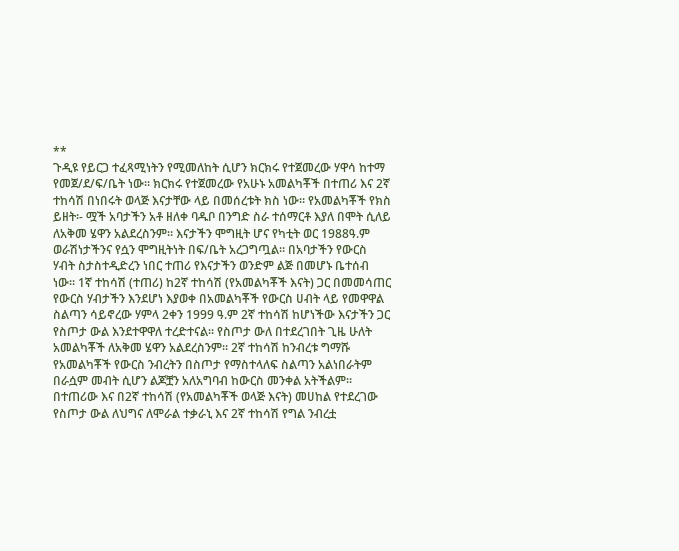**
ጉዲዩ የይርጋ ተፈጻሚነትን የሚመለከት ሲሆን ክርክሩ የተጀመረው ሃዋሳ ከተማ የመጀ/ደ/ፍ/ቤት ነው። ክርክሩ የተጀመረው የአሁኑ አመልካቾች በተጠሪ እና 2ኛ ተከሳሽ በነበሩት ወላጅ እናታቸው ላይ በመሰረቱት ክስ ነው። የአመልካቾች የክስ ይዘት፡- ሟች አባታችን አቶ ዘለቀ ባዱቦ በንግድ ስራ ተሰማርቶ እያለ በሞት ሲለይ ለአቅመ ሄዋን አልደረስንም። እናታችን ሞግዚት ሆና የካቲት ወር 1988ዓ.ም ወራሽነታችንና የሷን ሞግዚትነት በፍ/ቤት አረጋግጧል። በአባታችን የውርስ ሃብት ስታስተዲድረን ነበር ተጠሪ የእናታችን ወንድም ልጅ በመሆኑ ቤተሰብ ነው። 1ኛ ተከሳሽ (ተጠሪ) ከ2ኛ ተከሳሽ (የአመልካቾች እናት) ጋር በመመሳጠር የውርስ ሃብታችን እንደሆነ እያወቀ በአመልካቾች የውርስ ሀብት ላይ የመዋዋል ስልጣን ሳይኖረው ሃምላ 2ቀን 1999 ዓ.ም 2ኛ ተከሳሽ ከሆነችው እናታችን ጋር የስጦታ ውል እንደተዋዋለ ተረድተናል። የስጦታ ውለ በተደረገበት ጊዜ ሁለት አመልካቾች ለአቅመ ሄዋን አልደረስንም። 2ኛ ተከሳሽ ከንብረቱ ግማሹ የአመልካቾች የውርስ ንብረትን በስጦታ የማስተላለፍ ስልጣን አልነበራትም በራሷም መብት ሲሆን ልጆቿን አለአግባብ ከውርስ መንቀል አትችልም። በተጠሪው እና በ2ኛ ተከሳሽ (የአመልካቾች ወላጅ እናት) መሀከል የተደረገው የስጦታ ውል ለህግና ለሞራል ተቃራኒ እና 2ኛ ተከሳሽ የግል ንብረቷ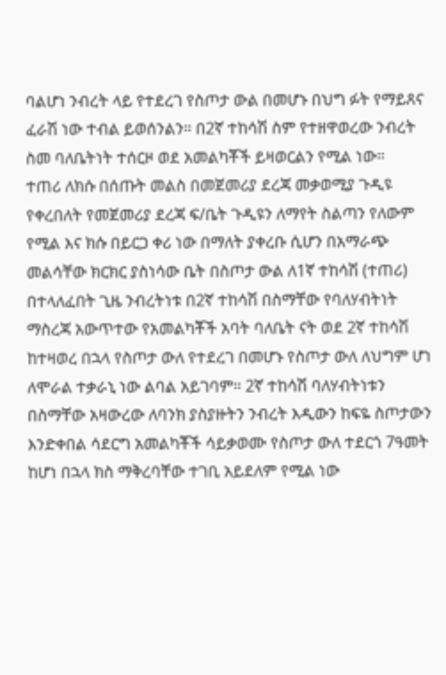ባልሆነ ንብረት ላይ የተደረገ የስጦታ ውል በመሆኑ በህግ ፉት የማይጸና ፈራሽ ነው ተብል ይወሰንልን። በ2ኛ ተከሳሽ ስም የተዘዋወረው ንብረት ስመ ባለቤትነት ተሰርዞ ወደ አመልካቾች ይዛወርልን የሚል ነው።
ተጠሪ ለክሱ በሰጡት መልስ በመጀመሪያ ደረጃ መቃወሚያ ጉዲዩ የቀረበለት የመጀመሪያ ደረጃ ፍ/ቤት ጉዲዩን ለማየት ስልጣን የለውም የሚል እና ክሱ በይርጋ ቀሪ ነው በማለት ያቀረቡ ሲሆን በአማራጭ መልሳቸው ክርክር ያስነሳው ቤት በስጦታ ውል ለ1ኛ ተከሳሽ (ተጠሪ) በተላለፈበት ጊዜ ንብረትነቱ በ2ኛ ተከሳሽ በስማቸው የባለሃብትነት ማስረጃ አውጥተው የአመልካቾች አባት ባለቤት ናት ወደ 2ኛ ተከሳሽ ከተዛወረ በኋላ የስጦታ ውለ የተደረገ በመሆኑ የስጦታ ውለ ለህግም ሆነ ለሞራል ተቃራኒ ነው ልባል አይገባም። 2ኛ ተከሳሽ ባለሃብትነቱን በስማቸው አዛውረው ለባንክ ያስያዙትን ንብረት እዲውን ከፍዬ ስጦታውን እንድቀበል ሳደርግ አመልካቾች ሳይቃወሙ የስጦታ ውለ ተደርጎ 7ዓመት ከሆነ በኋላ ክስ ማቅረባቸው ተገቢ አይደለም የሚል ነው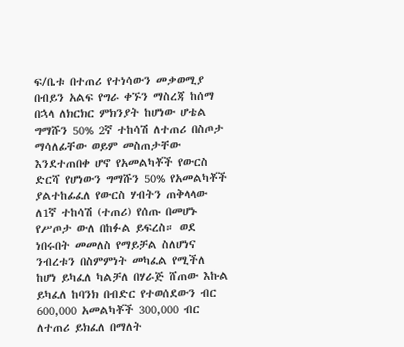ፍ/ቤቱ በተጠሪ የተነሳውን መቃወሚያ በብይን አልፍ የግራ ቀኙን ማስረጃ ከሰማ በኋላ ለክርክር ምክንያት ከሆነው ሆቴል ግማሹን 50% 2ኛ ተከሳሽ ለተጠሪ በስጦታ ማሳለፊቸው ወይም መስጠታቸው እንደተጠበቀ ሆኖ የአመልካቾች የውርስ ድርሻ የሆነውን ግማሹን 50% የአመልካቾች ያልተከፊፈለ የውርስ ሃብትን ጠቅላላው ለ1ኛ ተከሳሽ (ተጠሪ) የሰጡ በመሆኑ የሥጦታ ውለ በከፉል ይፍረስ። ወደ ነበሩበት መመለስ የማይቻል ስለሆነና ንብረቱን በስምምነት መካፈል የሚችለ ከሆነ ይካፈለ ካልቻለ በሃራጅ ሸጠው እኩል ይካፈለ ከባንክ በብድር የተወሰደውን ብር 600,000 አመልካቾች 300,000 ብር ለተጠሪ ይክፈለ በማለት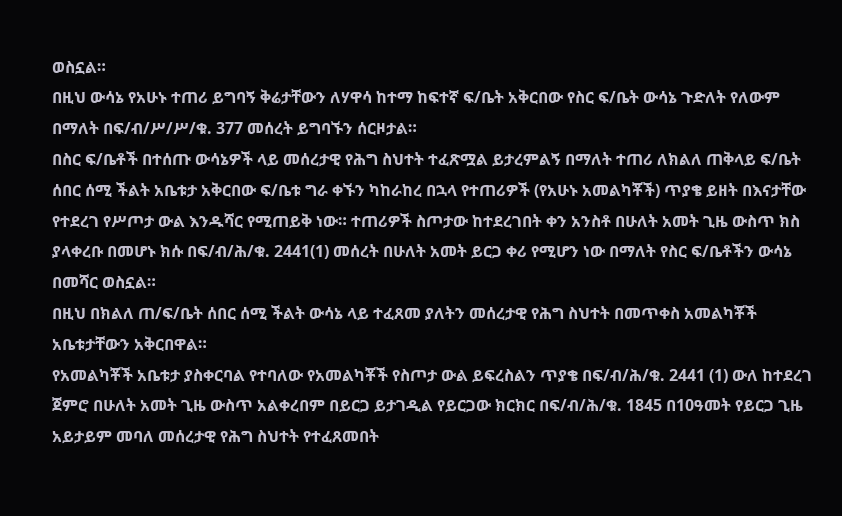ወስኗል።
በዚህ ውሳኔ የአሁኑ ተጠሪ ይግባኝ ቅሬታቸውን ለሃዋሳ ከተማ ከፍተኛ ፍ/ቤት አቅርበው የስር ፍ/ቤት ውሳኔ ጉድለት የለውም በማለት በፍ/ብ/ሥ/ሥ/ቁ. 377 መሰረት ይግባኙን ሰርዞታል።
በስር ፍ/ቤቶች በተሰጡ ውሳኔዎች ላይ መሰረታዊ የሕግ ስህተት ተፈጽሟል ይታረምልኝ በማለት ተጠሪ ለክልለ ጠቅላይ ፍ/ቤት ሰበር ሰሚ ችልት አቤቱታ አቅርበው ፍ/ቤቱ ግራ ቀኙን ካከራከረ በኋላ የተጠሪዎች (የአሁኑ አመልካቾች) ጥያቄ ይዘት በእናታቸው የተደረገ የሥጦታ ውል እንዱሻር የሚጠይቅ ነው። ተጠሪዎች ስጦታው ከተደረገበት ቀን አንስቶ በሁለት አመት ጊዜ ውስጥ ክስ ያላቀረቡ በመሆኑ ክሱ በፍ/ብ/ሕ/ቁ. 2441(1) መሰረት በሁለት አመት ይርጋ ቀሪ የሚሆን ነው በማለት የስር ፍ/ቤቶችን ውሳኔ በመሻር ወስኗል።
በዚህ በክልለ ጠ/ፍ/ቤት ሰበር ሰሚ ችልት ውሳኔ ላይ ተፈጸመ ያለትን መሰረታዊ የሕግ ስህተት በመጥቀስ አመልካቾች አቤቱታቸውን አቅርበዋል።
የአመልካቾች አቤቱታ ያስቀርባል የተባለው የአመልካቾች የስጦታ ውል ይፍረስልን ጥያቄ በፍ/ብ/ሕ/ቁ. 2441 (1) ውለ ከተደረገ ጀምሮ በሁለት አመት ጊዜ ውስጥ አልቀረበም በይርጋ ይታገዲል የይርጋው ክርክር በፍ/ብ/ሕ/ቁ. 1845 በ10ዓመት የይርጋ ጊዜ አይታይም መባለ መሰረታዊ የሕግ ስህተት የተፈጸመበት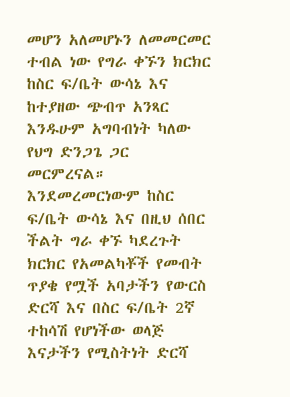መሆን አለመሆኑን ለመመርመር ተብል ነው የግራ ቀኙን ክርክር ከስር ፍ/ቤት ውሳኔ እና ከተያዘው ጭብጥ አንጻር እንዱሁም አግባብነት ካለው የህግ ድንጋጌ ጋር መርምረናል። እንደመረመርነውም ከስር ፍ/ቤት ውሳኔ እና በዚህ ሰበር ችልት ግራ ቀኙ ካደረጉት ክርክር የአመልካቾች የመብት ጥያቄ የሟች አባታችን የውርስ ድርሻ እና በስር ፍ/ቤት 2ኛ ተከሳሽ የሆነችው ወላጅ እናታችን የሚስትነት ድርሻ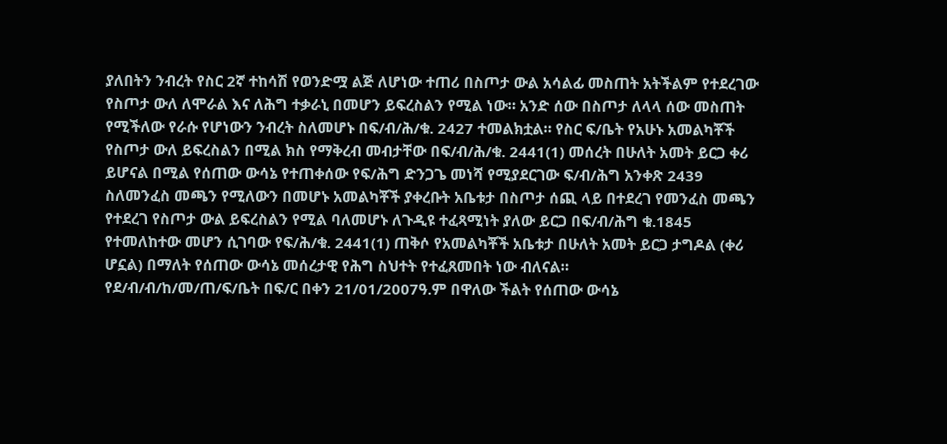ያለበትን ንብረት የስር 2ኛ ተከሳሽ የወንድሟ ልጅ ለሆነው ተጠሪ በስጦታ ውል አሳልፊ መስጠት አትችልም የተደረገው የስጦታ ውለ ለሞራል እና ለሕግ ተቃራኒ በመሆን ይፍረስልን የሚል ነው። አንድ ሰው በስጦታ ለላላ ሰው መስጠት የሚችለው የራሱ የሆነውን ንብረት ስለመሆኑ በፍ/ብ/ሕ/ቁ. 2427 ተመልክቷል። የስር ፍ/ቤት የአሁኑ አመልካቾች የስጦታ ውለ ይፍረስልን በሚል ክስ የማቅረብ መብታቸው በፍ/ብ/ሕ/ቁ. 2441(1) መሰረት በሁለት አመት ይርጋ ቀሪ ይሆናል በሚል የሰጠው ውሳኔ የተጠቀሰው የፍ/ሕግ ድንጋጌ መነሻ የሚያደርገው ፍ/ብ/ሕግ አንቀጽ 2439 ስለመንፈስ መጫን የሚለውን በመሆኑ አመልካቾች ያቀረቡት አቤቱታ በስጦታ ሰጪ ላይ በተደረገ የመንፈስ መጫን የተደረገ የስጦታ ውል ይፍረስልን የሚል ባለመሆኑ ለጉዲዩ ተፈጻሚነት ያለው ይርጋ በፍ/ብ/ሕግ ቁ.1845 የተመለከተው መሆን ሲገባው የፍ/ሕ/ቁ. 2441(1) ጠቅሶ የአመልካቾች አቤቱታ በሁለት አመት ይርጋ ታግዶል (ቀሪ ሆኗል) በማለት የሰጠው ውሳኔ መሰረታዊ የሕግ ስህተት የተፈጸመበት ነው ብለናል።
የደ/ብ/ብ/ከ/መ/ጠ/ፍ/ቤት በፍ/ር በቀን 21/01/2007ዓ.ም በዋለው ችልት የሰጠው ውሳኔ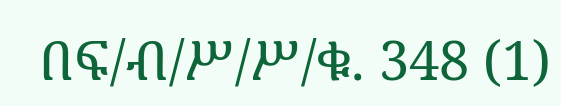በፍ/ብ/ሥ/ሥ/ቁ. 348 (1)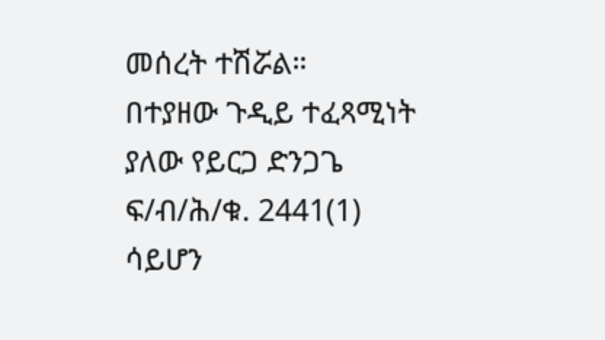መሰረት ተሽሯል።
በተያዘው ጉዲይ ተፈጻሚነት ያለው የይርጋ ድንጋጌ ፍ/ብ/ሕ/ቁ. 2441(1) ሳይሆን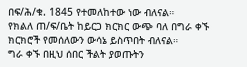በፍ/ሕ/ቁ. 1845 የተመለከተው ነው ብለናል።
የክልለ ጠ/ፍ/ቤት ከይርጋ ክርክር ውጭ ባለ በግራ ቀኙ ክርክሮች የመሰለውን ውሳኔ ይስጥበት ብለናል።
ግራ ቀኙ በዚህ ሰበር ችልት ያወጡትን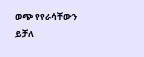ወጭ የየራሳቸውን ይቻለ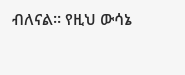ብለናል። የዚህ ውሳኔ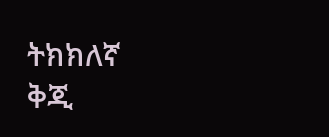ትክክለኛ ቅጂ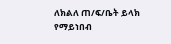ለክልለ ጠ/ፍ/ቤት ይላክ
የማይነበብ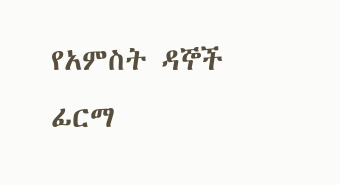የአምስት ዳኞች ፊርማ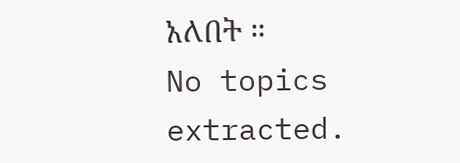አለበት ።
No topics extracted.